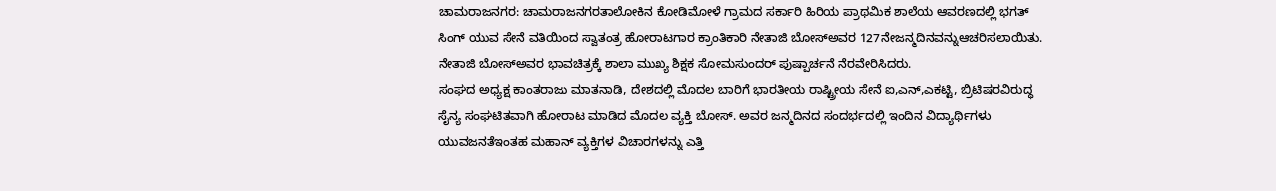ಚಾಮರಾಜನಗರ: ಚಾಮರಾಜನಗರತಾಲೋಕಿನ ಕೋಡಿಮೋಳೆ ಗ್ರಾಮದ ಸರ್ಕಾರಿ ಹಿರಿಯ ಪ್ರಾಥಮಿಕ ಶಾಲೆಯ ಆವರಣದಲ್ಲಿ ಭಗತ್ ಸಿಂಗ್ ಯುವ ಸೇನೆ ವತಿಯಿಂದ ಸ್ವಾತಂತ್ರ ಹೋರಾಟಗಾರ ಕ್ರಾಂತಿಕಾರಿ ನೇತಾಜಿ ಬೋಸ್ಅವರ 127ನೇಜನ್ಮದಿನವನ್ನುಆಚರಿಸಲಾಯಿತು.
ನೇತಾಜಿ ಬೋಸ್ಅವರ ಭಾವಚಿತ್ರಕ್ಕೆ ಶಾಲಾ ಮುಖ್ಯ ಶಿಕ್ಷಕ ಸೋಮಸುಂದರ್ ಪುಷ್ಪಾರ್ಚನೆ ನೆರವೇರಿಸಿದರು.
ಸಂಘದ ಅಧ್ಯಕ್ಷ ಕಾಂತರಾಜು ಮಾತನಾಡಿ, ದೇಶದಲ್ಲಿ ಮೊದಲ ಬಾರಿಗೆ ಭಾರತೀಯ ರಾಷ್ಟ್ರೀಯ ಸೇನೆ ಐ,ಎನ್,ಎಕಟ್ಟಿ, ಬ್ರಿಟಿಷರವಿರುದ್ಧ ಸೈನ್ಯ ಸಂಘಟಿತವಾಗಿ ಹೋರಾಟ ಮಾಡಿದ ಮೊದಲ ವ್ಯಕ್ತಿ ಬೋಸ್. ಅವರ ಜನ್ಮದಿನದ ಸಂದರ್ಭದಲ್ಲಿ ಇಂದಿನ ವಿದ್ಯಾರ್ಥಿಗಳು ಯುವಜನತೆಇಂತಹ ಮಹಾನ್ ವ್ಯಕ್ತಿಗಳ ವಿಚಾರಗಳನ್ನು ಎತ್ತಿ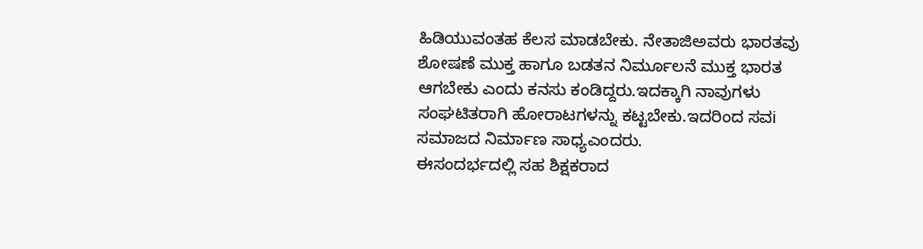ಹಿಡಿಯುವಂತಹ ಕೆಲಸ ಮಾಡಬೇಕು. ನೇತಾಜಿಅವರು ಭಾರತವು ಶೋಷಣೆ ಮುಕ್ತ ಹಾಗೂ ಬಡತನ ನಿರ್ಮೂಲನೆ ಮುಕ್ತ ಭಾರತ ಆಗಬೇಕು ಎಂದು ಕನಸು ಕಂಡಿದ್ದರು.ಇದಕ್ಕಾಗಿ ನಾವುಗಳು ಸಂಘಟಿತರಾಗಿ ಹೋರಾಟಗಳನ್ನು ಕಟ್ಟಬೇಕು.ಇದರಿಂದ ಸವi ಸಮಾಜದ ನಿರ್ಮಾಣ ಸಾಧ್ಯಎಂದರು.
ಈಸಂದರ್ಭದಲ್ಲಿ ಸಹ ಶಿಕ್ಷಕರಾದ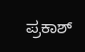ಪ್ರಕಾಶ್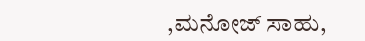,ಮನೋಜ್ ಸಾಹು,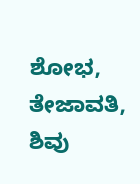ಶೋಭ, ತೇಜಾವತಿ, ಶಿವು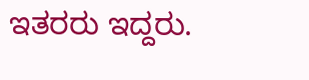ಇತರರು ಇದ್ದರು.